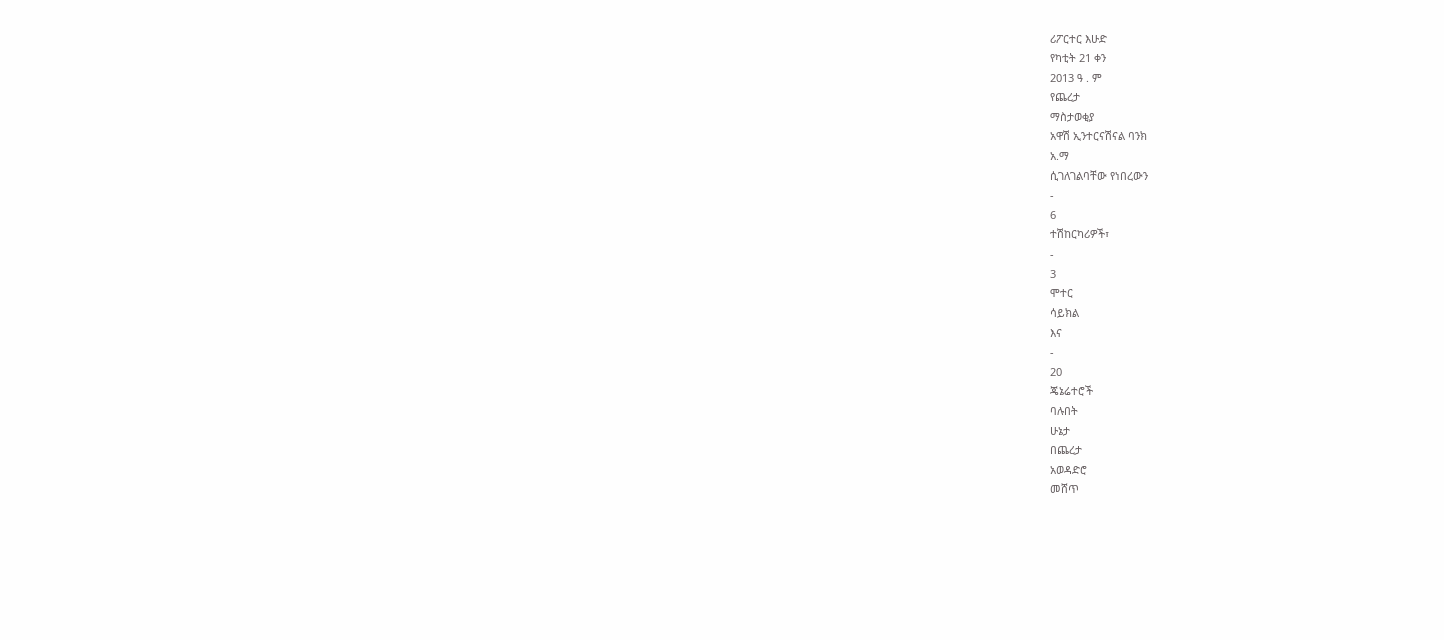ሪፖርተር እሁድ
የካቲት 21 ቀን
2013 ዓ . ም
የጨረታ
ማስታወቂያ
አዋሽ ኢንተርናሽናል ባንክ
አ.ማ
ሲገለገልባቸው የነበረውን
-
6
ተሽከርካሪዎች፣
-
3
ሞተር
ሳይክል
እና
-
20
ጄኔሬተሮች
ባሉበት
ሁኔታ
በጨረታ
አወዳድሮ
መሸጥ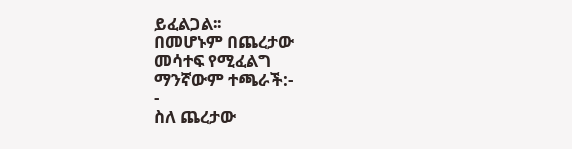ይፈልጋል፡፡
በመሆኑም በጨረታው
መሳተፍ የሚፈልግ
ማንኛውም ተጫራች:-
-
ስለ ጨረታው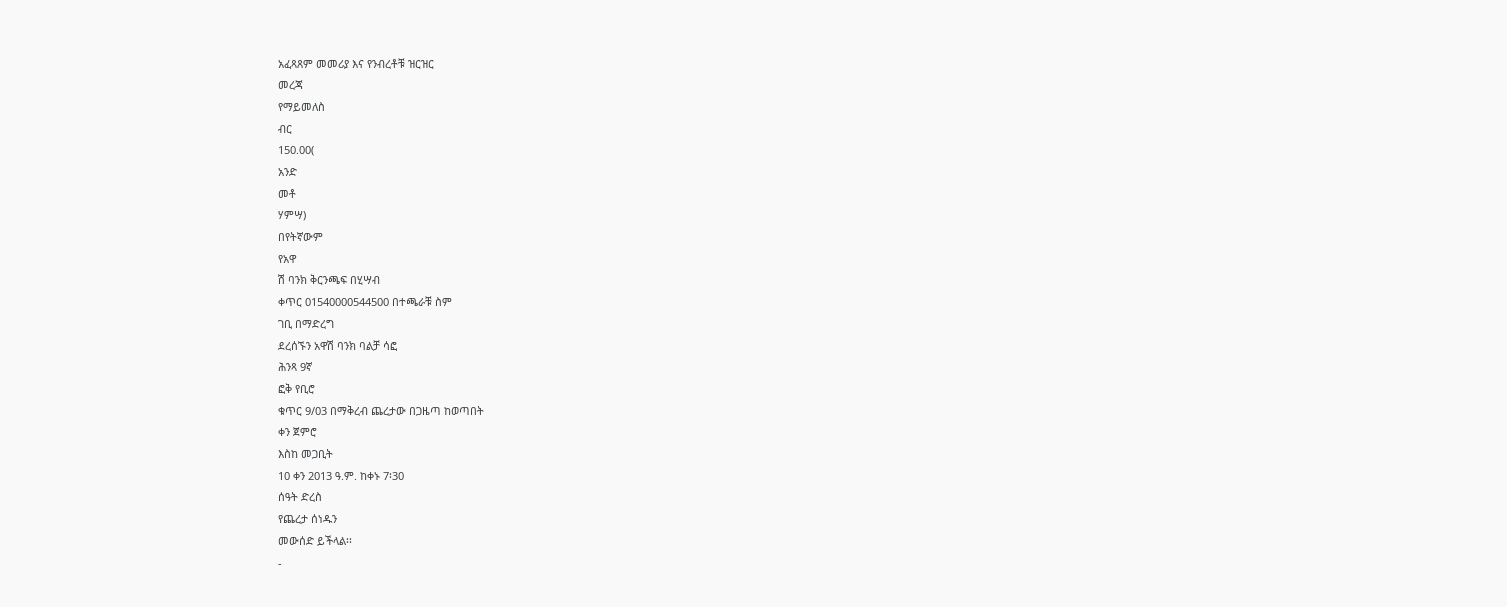አፈጻጸም መመሪያ እና የንብረቶቹ ዝርዝር
መረጃ
የማይመለስ
ብር
150.00(
አንድ
መቶ
ሃምሣ)
በየትኛውም
የአዋ
ሽ ባንክ ቅርንጫፍ በሂሣብ
ቀጥር 01540000544500 በተጫራቹ ስም
ገቢ በማድረግ
ደረሰኙን አዋሽ ባንክ ባልቻ ሳፎ
ሕንጻ 9ኛ
ፎቅ የቢሮ
ቁጥር 9/03 በማቅረብ ጨረታው በጋዜጣ ከወጣበት
ቀን ጀምሮ
እስከ መጋቢት
10 ቀን 2013 ዓ.ም. ከቀኑ 7፡30
ሰዓት ድረስ
የጨረታ ሰነዱን
መውሰድ ይችላል፡፡
-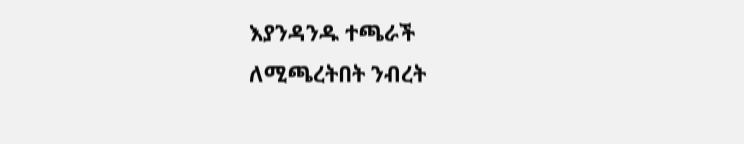እያንዳንዱ ተጫራች
ለሚጫረትበት ንብረት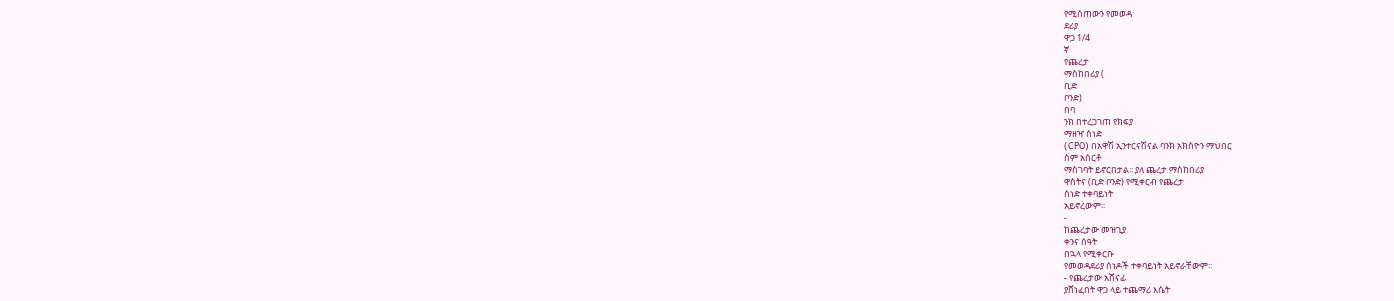የሚሰጠውን የመወዳ
ደሪያ
ዋጋ 1/4
ኛ
የጨረታ
ማስከበሪያ (
ቢድ
ቦንድ)
በባ
ንክ በተረጋገጠ የክፍያ
ማዘዣ ሰነድ
(CPO) በአዋሽ ኢንተርናሽናል ባንክ አክስዮን ማህበር
ስም አሰርቶ
ማስገባት ይኖርበታል፡፡ ያለ ጨረታ ማስከበሪያ
ዋስትና (ቢድ ቦንድ) የሚቀርብ የጨረታ
ሰነድ ተቀባይነት
አይኖረውም፡፡
-
ከጨረታው መዝጊያ
ቀንና ሰዓት
በኋላ የሚቀርቡ
የመወዳደሪያ ሰነዶች ተቀባይነት አይኖራቸውም፡፡
- የጨረታው አሸናፊ
ያሸነፈበት ዋጋ ላይ ተጨማሪ እሴት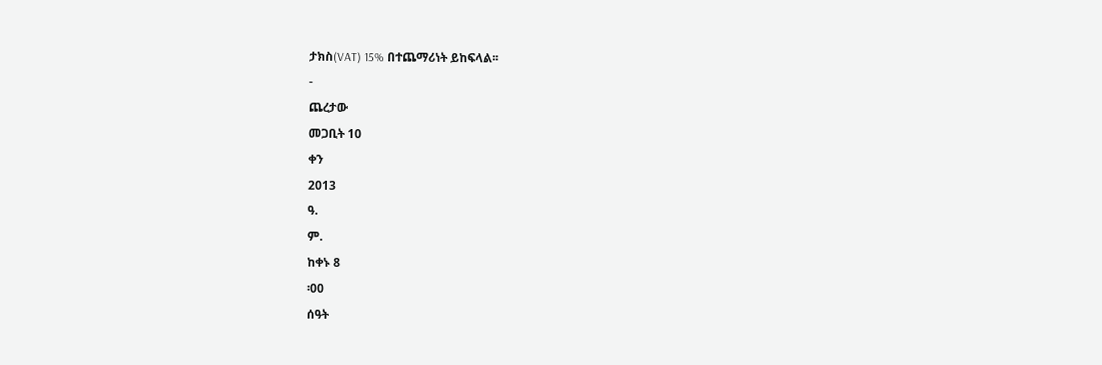ታክስ(VAT) 15% በተጨማሪነት ይከፍላል፡፡
-
ጨረታው
መጋቢት 10
ቀን
2013
ዓ.
ም.
ከቀኑ 8
፡00
ሰዓት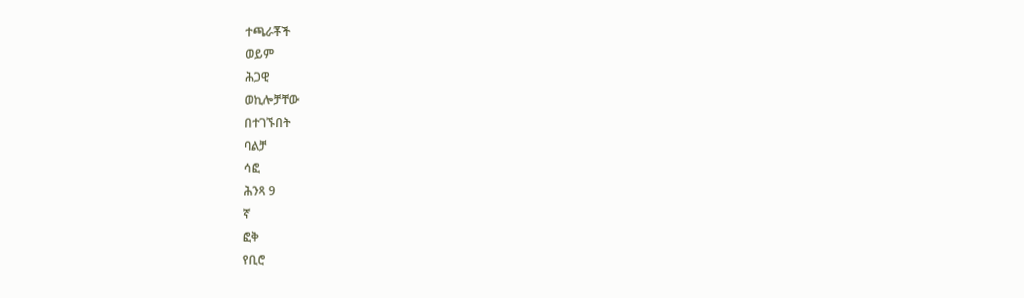ተጫራቾች
ወይም
ሕጋዊ
ወኪሎቻቸው
በተገኙበት
ባልቻ
ሳፎ
ሕንጻ 9
ኛ
ፎቅ
የቢሮ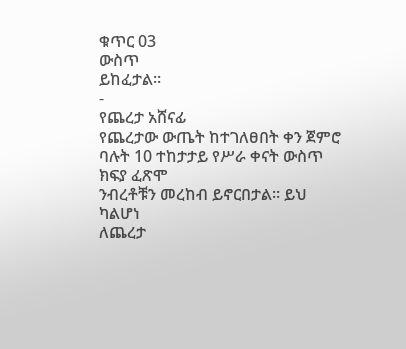ቁጥር 03
ውስጥ
ይከፈታል፡፡
-
የጨረታ አሸናፊ
የጨረታው ውጤት ከተገለፀበት ቀን ጀምሮ
ባሉት 10 ተከታታይ የሥራ ቀናት ውስጥ
ክፍያ ፈጽሞ
ንብረቶቹን መረከብ ይኖርበታል፡፡ ይህ ካልሆነ
ለጨረታ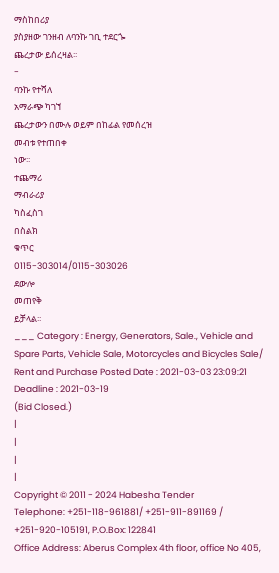ማስከበሪያ
ያስያዘው ገንዘብ ለባንኩ ገቢ ተደርጐ
ጨረታው ይሰረዛል፡፡
-
ባንኩ የተሻለ
አማራጭ ካገኘ
ጨረታውን በሙሉ ወይም በከፊል የመሰረዝ
መብቱ የተጠበቀ
ነው፡፡
ተጨማሪ
ማብራሪያ
ካስፈስገ
በስልክ
ቁጥር
0115-303014/0115-303026
ደውሎ
መጠየቅ
ይቻላል፡፡
___ Category : Energy, Generators, Sale., Vehicle and Spare Parts, Vehicle Sale, Motorcycles and Bicycles Sale/ Rent and Purchase Posted Date : 2021-03-03 23:09:21 Deadline : 2021-03-19
(Bid Closed.)
|
|
|
|
Copyright © 2011 - 2024 Habesha Tender
Telephone: +251-118-961881/ +251-911-891169 / +251-920-105191, P.O.Box: 122841
Office Address: Aberus Complex 4th floor, office No 405,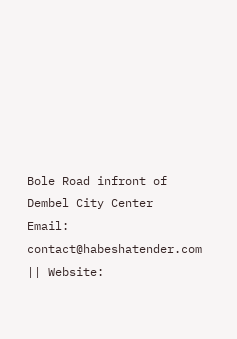Bole Road infront of Dembel City Center
Email: contact@habeshatender.com || Website: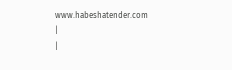www.habeshatender.com
|
|